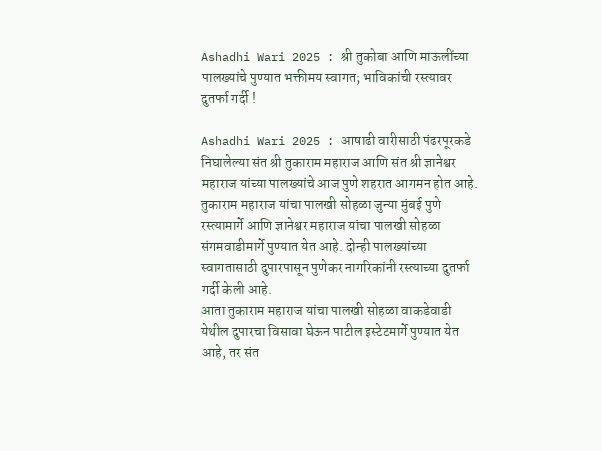Ashadhi Wari 2025 : श्री तुकोबा आणि माऊलींच्या पालख्यांचे पुण्यात भक्तीमय स्वागत; भाविकांची रस्त्यावर दुतर्फा गर्दी !

Ashadhi Wari 2025 : आषाढी वारीसाठी पंढरपूरकडे निघालेल्या संत श्री तुकाराम महाराज आणि संत श्री ज्ञानेश्वर महाराज यांच्या पालख्यांचे आज पुणे शहरात आगमन होत आहे. तुकाराम महाराज यांचा पालखी सोहळा जुन्या मुंबई पुणे रस्त्यामार्गे आणि ज्ञानेश्वर महाराज यांचा पालखी सोहळा संगमवाडीमार्गे पुण्यात येत आहे. दोन्ही पालख्यांच्या स्वागतासाठी दुपारपासून पुणेकर नागरिकांनी रस्त्याच्या दुतर्फा गर्दी केली आहे.
आता तुकाराम महाराज यांचा पालखी सोहळा वाकडेवाडी येथील दुपारचा विसावा घेऊन पाटील इस्टेटमार्गे पुण्यात येत आहे, तर संत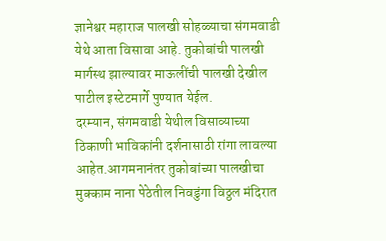ज्ञानेश्वर महाराज पालखी सोहळ्याचा संगमवाडी येथे आता विसावा आहे. तुकोबांची पालखी मार्गस्थ झाल्यावर माऊलींची पालखी देखील पाटील इस्टेटमार्गे पुण्यात येईल.
दरम्यान, संगमवाडी येथील विसाव्याच्या ठिकाणी भाविकांनी दर्शनासाठी रांगा लावल्या आहेत.आगमनानंतर तुकोबांच्या पालखीचा मुक्काम नाना पेठेतील निवडुंगा विठ्ठल मंदिरात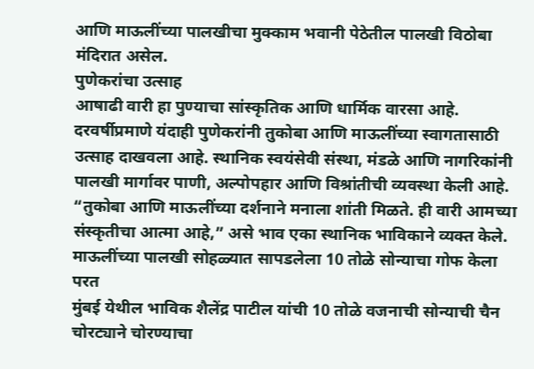आणि माऊलींच्या पालखीचा मुक्काम भवानी पेठेतील पालखी विठोबा मंदिरात असेल.
पुणेकरांचा उत्साह
आषाढी वारी हा पुण्याचा सांस्कृतिक आणि धार्मिक वारसा आहे. दरवर्षीप्रमाणे यंदाही पुणेकरांनी तुकोबा आणि माऊलींच्या स्वागतासाठी उत्साह दाखवला आहे. स्थानिक स्वयंसेवी संस्था, मंडळे आणि नागरिकांनी पालखी मार्गावर पाणी, अल्पोपहार आणि विश्रांतीची व्यवस्था केली आहे. “तुकोबा आणि माऊलींच्या दर्शनाने मनाला शांती मिळते. ही वारी आमच्या संस्कृतीचा आत्मा आहे,” असे भाव एका स्थानिक भाविकाने व्यक्त केले.
माऊलींच्या पालखी सोहळ्यात सापडलेला 10 तोळे सोन्याचा गोफ केला परत
मुंबई येथील भाविक शैलेंद्र पाटील यांची 10 तोळे वजनाची सोन्याची चैन चोरट्याने चोरण्याचा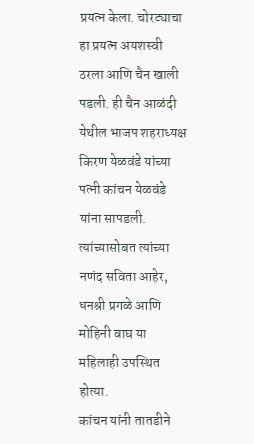प्रयत्न केला. चोरट्याचा हा प्रयत्न अयशस्वी ठरला आणि चैन खाली पडली. ही चैन आळंदी येथील भाजप शहराध्यक्ष किरण येळवंडे यांच्या पत्नी कांचन येळवंडे यांना सापडली. त्यांच्यासोबत त्यांच्या नणंद सविता आहेर, धनश्री प्रगळे आणि मोहिनी वाघ या महिलाही उपस्थित होत्या.
कांचन यांनी तातडीने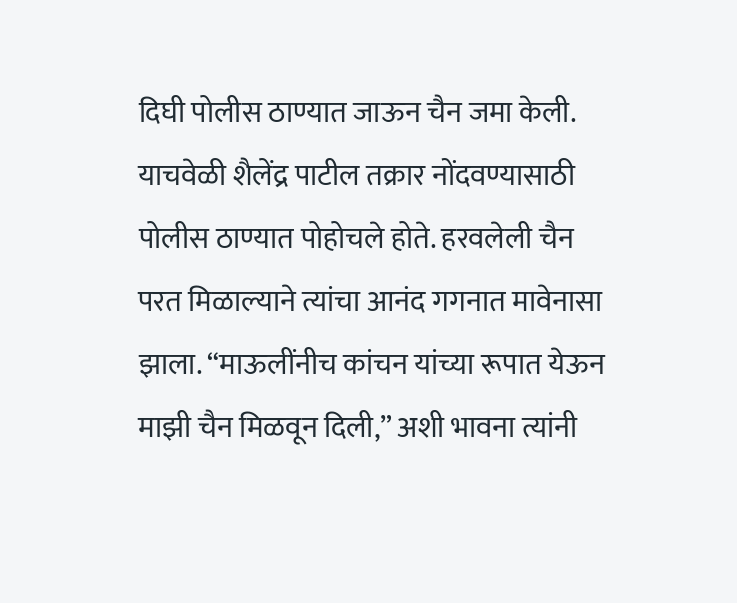दिघी पोलीस ठाण्यात जाऊन चैन जमा केली. याचवेळी शैलेंद्र पाटील तक्रार नोंदवण्यासाठी पोलीस ठाण्यात पोहोचले होते. हरवलेली चैन परत मिळाल्याने त्यांचा आनंद गगनात मावेनासा झाला. “माऊलींनीच कांचन यांच्या रूपात येऊन माझी चैन मिळवून दिली,” अशी भावना त्यांनी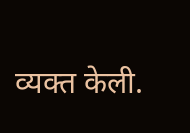व्यक्त केली.